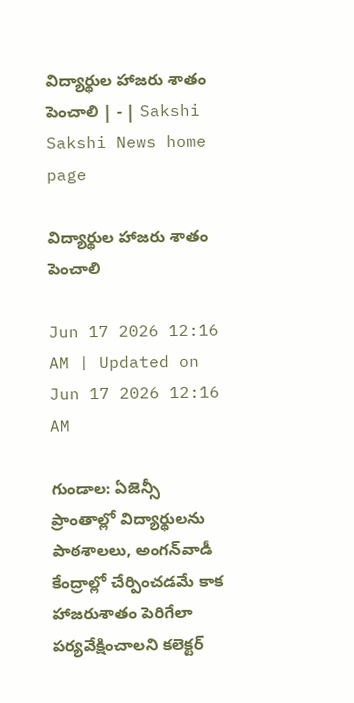విద్యార్థుల హాజరు శాతం పెంచాలి | - | Sakshi
Sakshi News home page

విద్యార్థుల హాజరు శాతం పెంచాలి

Jun 17 2026 12:16 AM | Updated on Jun 17 2026 12:16 AM

గుండాల: ఏజెన్సీ ప్రాంతాల్లో విద్యార్థులను పాఠశాలలు, అంగన్‌వాడీ కేంద్రాల్లో చేర్పించడమే కాక హాజరుశాతం పెరిగేలా పర్యవేక్షించాలని కలెక్టర్‌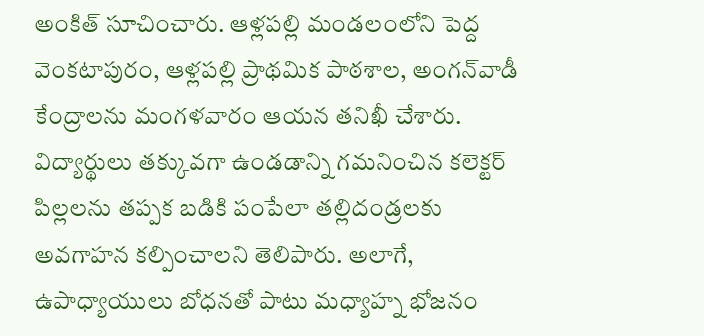అంకిత్‌ సూచించారు. ఆళ్లపల్లి మండలంలోని పెద్ద వెంకటాపురం, ఆళ్లపల్లి ప్రాథమిక పాఠశాల, అంగన్‌వాడీ కేంద్రాలను మంగళవారం ఆయన తనిఖీ చేశారు. విద్యార్థులు తక్కువగా ఉండడాన్ని గమనించిన కలెక్టర్‌ పిల్లలను తప్పక బడికి పంపేలా తల్లిదండ్రలకు అవగాహన కల్పించాలని తెలిపారు. అలాగే, ఉపాధ్యాయులు బోధనతో పాటు మధ్యాహ్న భోజనం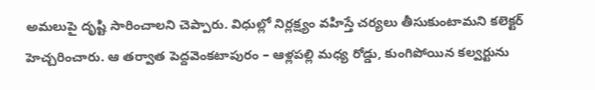అమలుపై దృష్టి సారించాలని చెప్పారు. విధుల్లో నిర్లక్ష్యం వహిస్తే చర్యలు తీసుకుంటామని కలెక్టర్‌ హెచ్చరించారు. ఆ తర్వాత పెద్దవెంకటాపురం – ఆళ్లపల్లి మధ్య రోడ్డు, కుంగిపోయిన కల్వర్టును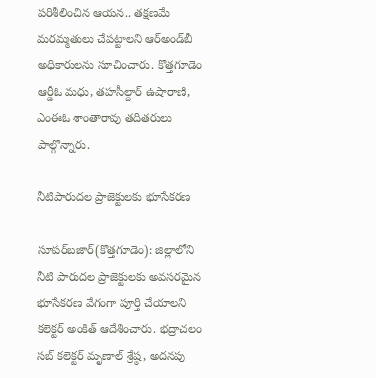పరిశీలించిన ఆయన.. తక్షణమే మరమ్మతులు చేపట్టాలని ఆర్‌అండ్‌బీ అధికారులను సూచించారు. కొత్తగూడెం ఆర్డీఓ మధు, తహసీల్దార్‌ ఉషారాణి, ఎంఈఓ శాంతారావు తదితరులు పాల్గొన్నారు.

నీటిపారుదల ప్రాజెక్టులకు భూసేకరణ

సూపర్‌బజార్‌(కొత్తగూడెం): జిల్లాలోని నీటి పారుదల ప్రాజెక్టులకు అవసరమైన భూసేకరణ వేగంగా పూర్తి చేయాలని కలెక్టర్‌ అంకిత్‌ ఆదేశించారు. భద్రాచలం సబ్‌ కలెక్టర్‌ మృణాల్‌ శ్రేష్ఠ, అదనపు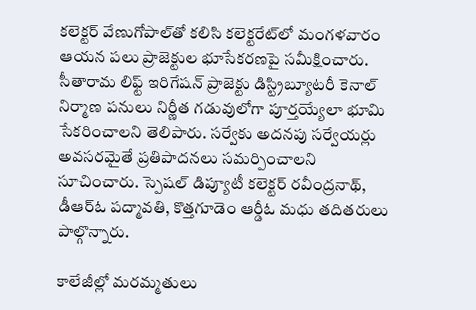కలెక్టర్‌ వేణుగోపాల్‌తో కలిసి కలెక్టరేట్‌లో మంగళవారం ఆయన పలు ప్రాజెక్టుల భూసేకరణపై సమీక్షించారు. సీతారామ లిఫ్ట్‌ ఇరిగేషన్‌ ప్రాజెక్టు డిస్ట్రిబ్యూటరీ కెనాల్‌ నిర్మాణ పనులు నిర్ణీత గడువులోగా పూర్తయ్యేలా భూమి సేకరించాలని తెలిపారు. సర్వేకు అదనపు సర్వేయర్లు అవసరమైతే ప్రతిపాదనలు సమర్పించాలని సూచించారు. స్పెషల్‌ డిప్యూటీ కలెక్టర్‌ రవీంద్రనాథ్‌, డీఆర్‌ఓ పద్మావతి, కొత్తగూడెం ఆర్డీఓ మధు తదితరులు పాల్గొన్నారు.

కాలేజీల్లో మరమ్మతులు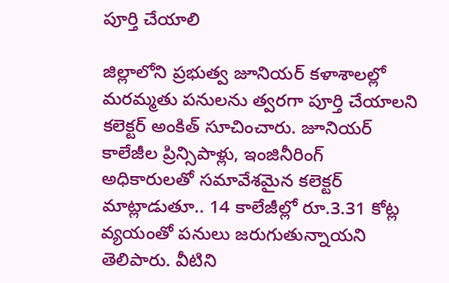పూర్తి చేయాలి

జిల్లాలోని ప్రభుత్వ జూనియర్‌ కళాశాలల్లో మరమ్మతు పనులను త్వరగా పూర్తి చేయాలని కలెక్టర్‌ అంకిత్‌ సూచించారు. జూనియర్‌ కాలేజీల ప్రిన్సిపాళ్లు, ఇంజినీరింగ్‌ అధికారులతో సమావేశమైన కలెక్టర్‌ మాట్లాడుతూ.. 14 కాలేజీల్లో రూ.3.31 కోట్ల వ్యయంతో పనులు జరుగుతున్నాయని తెలిపారు. వీటిని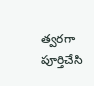త్వరగా పూర్తిచేసి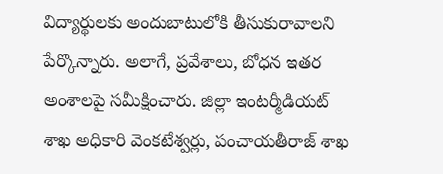విద్యార్థులకు అందుబాటులోకి తీసుకురావాలని పేర్కొన్నారు. అలాగే, ప్రవేశాలు, బోధన ఇతర అంశాలపై సమీక్షించారు. జిల్లా ఇంటర్మీడియట్‌ శాఖ అధికారి వెంకటేశ్వర్లు, పంచాయతీరాజ్‌ శాఖ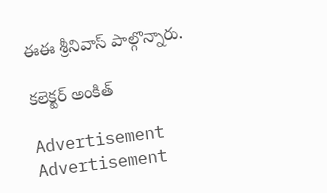ఈఈ శ్రీనివాస్‌ పాల్గొన్నారు.

కలెక్టర్‌ అంకిత్‌

Advertisement
Advertisement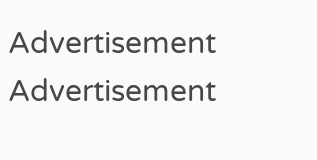Advertisement
Advertisement